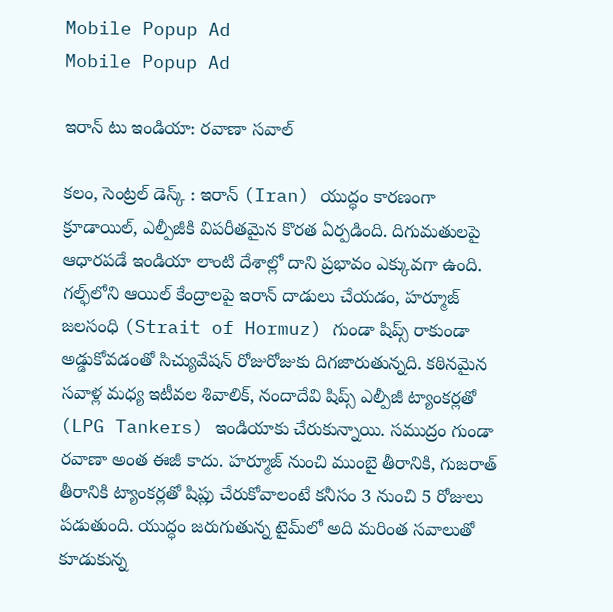Mobile Popup Ad
Mobile Popup Ad

ఇరాన్ టు ఇండియా: రవాణా సవాల్

కలం, సెంట్రల్ డెస్క్ : ఇరాన్ (Iran) యుద్ధం కారణంగా క్రూడాయిల్, ఎల్పీజీకి విపరీతమైన కొరత ఏర్పడింది. దిగుమతులపై ఆధారపడే ఇండియా లాంటి దేశాల్లో దాని ప్రభావం ఎక్కువగా ఉంది. గల్ఫ్‌‌లోని ఆయిల్‌‌ కేంద్రాలపై ఇరాన్ దాడులు చేయడం, హర్మూజ్ జలసంధి (Strait of Hormuz) గుండా షిప్స్ రాకుండా అడ్డుకోవడంతో సిచ్యువేషన్ రోజురోజుకు దిగజారుతున్నది. కఠినమైన సవాళ్ల మధ్య ఇటీవల శివాలిక్, నందాదేవి షిప్స్ ఎల్పీజీ ట్యాంకర్లతో (LPG Tankers) ఇండియాకు చేరుకున్నాయి. సముద్రం గుండా రవాణా అంత ఈజీ కాదు. హర్మూజ్ నుంచి ముంబై తీరానికి, గుజరాత్ తీరానికి ట్యాంకర్లతో షిప్లు చేరుకోవాలంటే కనీసం 3 నుంచి 5 రోజులు పడుతుంది. యుద్ధం జరుగుతున్న టైమ్‌‌లో అది మరింత సవాలుతో కూడుకున్న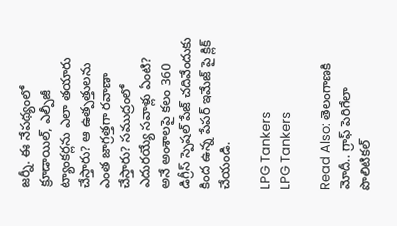జర్నీ. ఈ నేపథ్యంలో క్రూడాయిల్, ఎల్పీజీ ట్యాంకర్లను ఎలా తయారు చేస్తారు? ఆ ఉత్పత్తులను ఎంత జాగ్రత్తగా రవాణా చేస్తారు? సముద్రంలో ఎదురయ్యే సవాళ్లు ఏంటి? అనే అంశాలపై కలం 360 డిగ్రీస్ స్పెషల్ పేజ్ చదివేందుకు కింద ఉన్న పేపర్ ఇమేజ్ పై క్లిక్ చేయండి.

LPG Tankers
LPG Tankers

Read Also: తెలంగాణకి మోదీ.. గ్రాఫ్ పెరిగేలా పొలిటికల్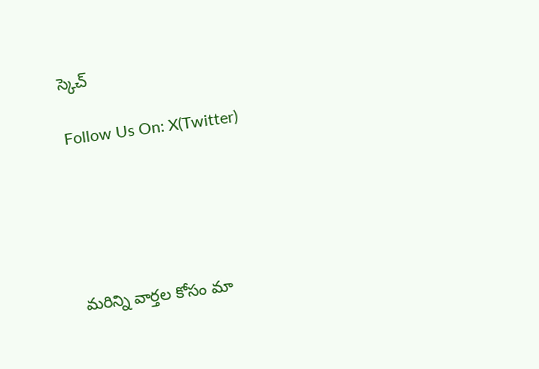స్కెచ్

Follow Us On: X(Twitter)





మ‌రిన్ని వార్త‌ల కోసం మా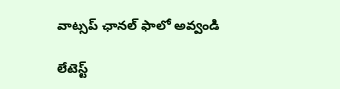వాట్స‌ప్ ఛాన‌ల్ ఫాలో అవ్వండి

లేటెస్ట్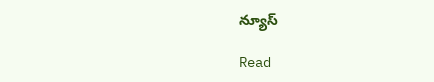న్యూస్‌

Read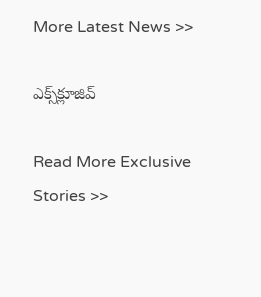More Latest News >>

ఎక్స్‌క్లూజివ్‌

Read More Exclusive Stories >>